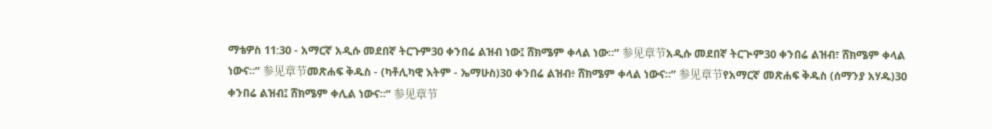ማቴዎስ 11:30 - አማርኛ አዲሱ መደበኛ ትርጉም30 ቀንበሬ ልዝብ ነው፤ ሸክሜም ቀላል ነው።” 参见章节አዲሱ መደበኛ ትርጒም30 ቀንበሬ ልዝብ፣ ሸክሜም ቀላል ነውና።” 参见章节መጽሐፍ ቅዱስ - (ካቶሊካዊ እትም - ኤማሁስ)30 ቀንበሬ ልዝብ፥ ሸክሜም ቀላል ነውና።” 参见章节የአማርኛ መጽሐፍ ቅዱስ (ሰማንያ አሃዱ)30 ቀንበሬ ልዝብ፤ ሸክሜም ቀሊል ነውና።” 参见章节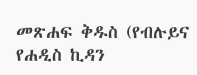መጽሐፍ ቅዱስ (የብሉይና የሐዲስ ኪዳን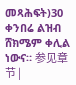መጻሕፍት)30 ቀንበሬ ልዝብ ሸክሜም ቀሊል ነውና። 参见章节 |